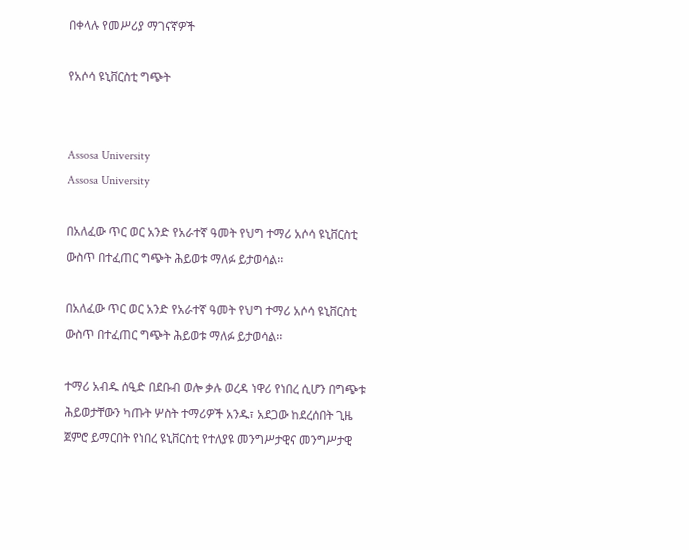በቀላሉ የመሥሪያ ማገናኛዎች

የአሶሳ ዩኒቨርስቲ ግጭት


Assosa University
Assosa University

በአለፈው ጥር ወር አንድ የአራተኛ ዓመት የህግ ተማሪ አሶሳ ዩኒቨርስቲ ውስጥ በተፈጠር ግጭት ሕይወቱ ማለፉ ይታወሳል፡፡

በአለፈው ጥር ወር አንድ የአራተኛ ዓመት የህግ ተማሪ አሶሳ ዩኒቨርስቲ ውስጥ በተፈጠር ግጭት ሕይወቱ ማለፉ ይታወሳል፡፡

ተማሪ አብዱ ሰዒድ በደቡብ ወሎ ቃሉ ወረዳ ነዋሪ የነበረ ሲሆን በግጭቱ ሕይወታቸውን ካጡት ሦስት ተማሪዎች አንዱ፣ አደጋው ከደረሰበት ጊዜ ጀምሮ ይማርበት የነበረ ዩኒቨርስቲ የተለያዩ መንግሥታዊና መንግሥታዊ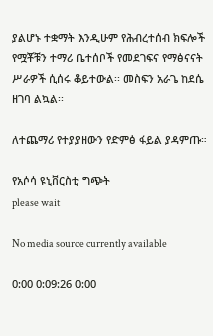ያልሆኑ ተቋማት እንዲሁም የሕብረተሰብ ክፍሎች የሟቾቹን ተማሪ ቤተሰቦች የመደገፍና የማፅናናት ሥራዎች ሲሰሩ ቆይተውል፡፡ መስፍን አራጌ ከደሴ ዘገባ ልኳል፡፡

ለተጨማሪ የተያያዘውን የድምፅ ፋይል ያዳምጡ።

የአሶሳ ዩኒቨርስቲ ግጭት
please wait

No media source currently available

0:00 0:09:26 0:00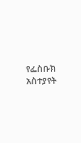የፌስቡክ አስተያየት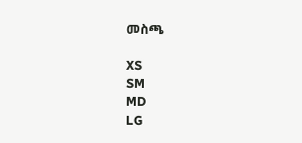መስጫ

XS
SM
MD
LG